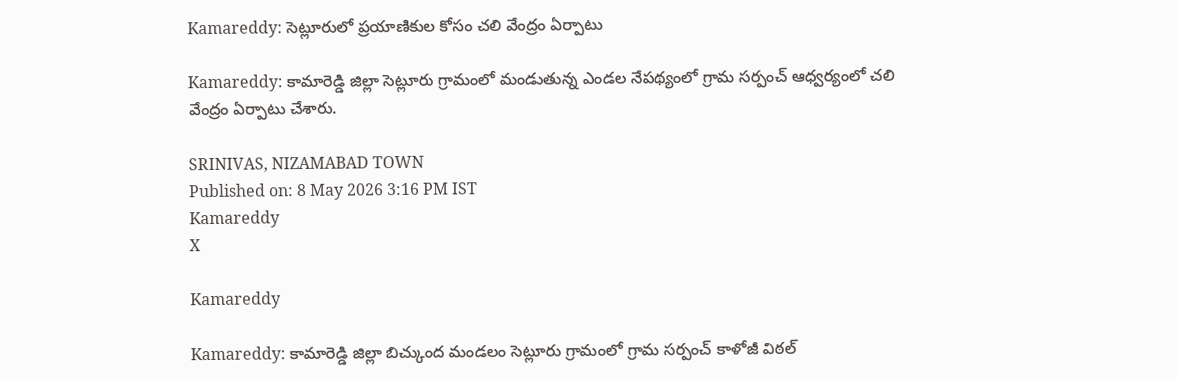Kamareddy: సెట్లూరులో ప్రయాణికుల కోసం చలి వేంద్రం ఏర్పాటు

Kamareddy: కామారెడ్డి జిల్లా సెట్లూరు గ్రామంలో మండుతున్న ఎండల నేపథ్యంలో గ్రామ సర్పంచ్ ఆధ్వర్యంలో చలి వేంద్రం ఏర్పాటు చేశారు.

SRINIVAS, NIZAMABAD TOWN
Published on: 8 May 2026 3:16 PM IST
Kamareddy
X

Kamareddy

Kamareddy: కామారెడ్డి జిల్లా బిచ్కుంద మండలం సెట్లూరు గ్రామంలో గ్రామ సర్పంచ్ కాళోజీ విఠల్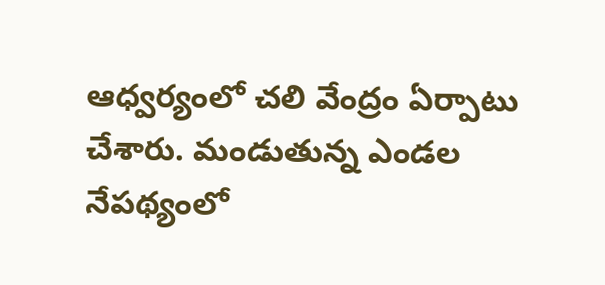ఆధ్వర్యంలో చలి వేంద్రం ఏర్పాటు చేశారు. మండుతున్న ఎండల నేపథ్యంలో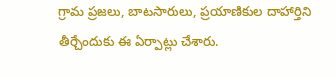గ్రామ ప్రజలు, బాటసారులు, ప్రయాణికుల దాహార్తిని తీర్చేందుకు ఈ ఏర్పాట్లు చేశారు.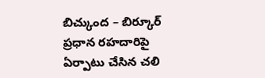బిచ్కుంద – బిర్కూర్ ప్రధాన రహదారిపై ఏర్పాటు చేసిన చలి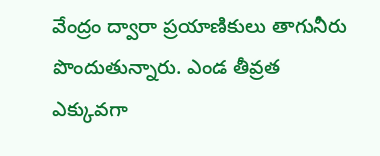వేంద్రం ద్వారా ప్రయాణికులు తాగునీరు పొందుతున్నారు. ఎండ తీవ్రత ఎక్కువగా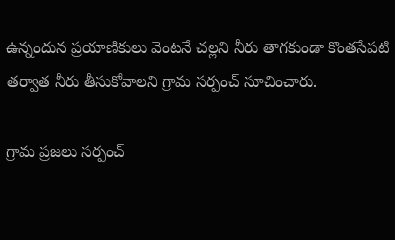ఉన్నందున ప్రయాణికులు వెంటనే చల్లని నీరు తాగకుండా కొంతసేపటి తర్వాత నీరు తీసుకోవాలని గ్రామ సర్పంచ్ సూచించారు.

గ్రామ ప్రజలు సర్పంచ్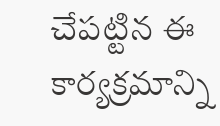చేపట్టిన ఈ కార్యక్రమాన్ని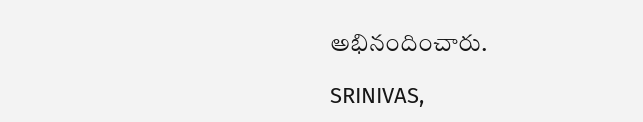అభినందించారు.

SRINIVAS,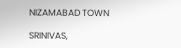NIZAMABAD TOWN

SRINIVAS,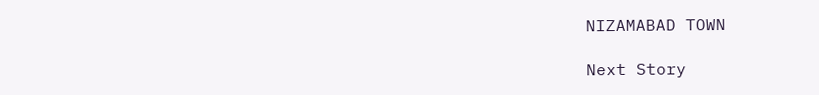NIZAMABAD TOWN

Next Story